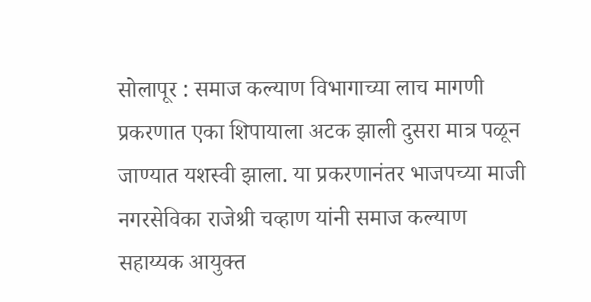सोलापूर : समाज कल्याण विभागाच्या लाच मागणी प्रकरणात एका शिपायाला अटक झाली दुसरा मात्र पळून जाण्यात यशस्वी झाला. या प्रकरणानंतर भाजपच्या माजी नगरसेविका राजेश्री चव्हाण यांनी समाज कल्याण सहाय्यक आयुक्त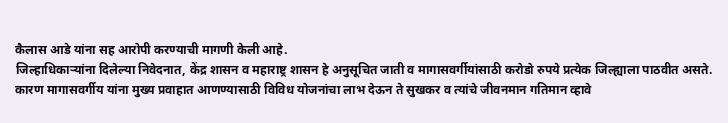कैलास आडे यांना सह आरोपी करण्याची मागणी केली आहे.
जिल्हाधिकाऱ्यांना दिलेल्या निवेदनात, केंद्र शासन व महाराष्ट्र शासन हे अनुसूचित जाती व मागासवर्गीयांसाठी करोडो रुपये प्रत्येक जिल्ह्याला पाठवीत असते.
कारण मागासवर्गीय यांना मुख्य प्रवाहात आणण्यासाठी विविध योजनांचा लाभ देऊन ते सुखकर व त्यांचे जीवनमान गतिमान व्हावे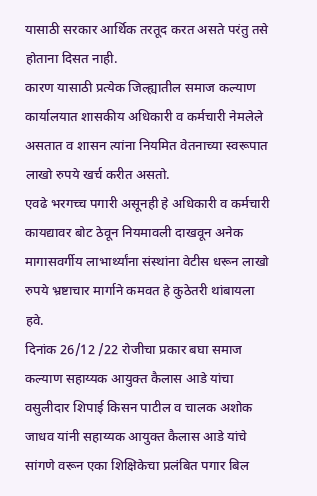यासाठी सरकार आर्थिक तरतूद करत असते परंतु तसे होताना दिसत नाही.
कारण यासाठी प्रत्येक जिल्ह्यातील समाज कल्याण कार्यालयात शासकीय अधिकारी व कर्मचारी नेमलेले असतात व शासन त्यांना नियमित वेतनाच्या स्वरूपात लाखो रुपये खर्च करीत असतो.
एवढे भरगच्च पगारी असूनही हे अधिकारी व कर्मचारी कायद्यावर बोट ठेवून नियमावली दाखवून अनेक मागासवर्गीय लाभार्थ्यांना संस्थांना वेटीस धरून लाखो रुपये भ्रष्टाचार मार्गाने कमवत हे कुठेतरी थांबायला हवे.
दिनांक 26/12 /22 रोजीचा प्रकार बघा समाज कल्याण सहाय्यक आयुक्त कैलास आडे यांचा वसुलीदार शिपाई किसन पाटील व चालक अशोक जाधव यांनी सहाय्यक आयुक्त कैलास आडे यांचे सांगणे वरून एका शिक्षिकेचा प्रलंबित पगार बिल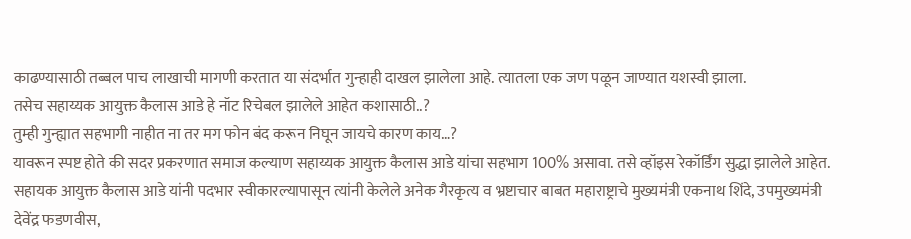काढण्यासाठी तब्बल पाच लाखाची मागणी करतात या संदर्भात गुन्हाही दाखल झालेला आहे. त्यातला एक जण पळून जाण्यात यशस्वी झाला.
तसेच सहाय्यक आयुक्त कैलास आडे हे नॉट रिचेबल झालेले आहेत कशासाठी..?
तुम्ही गुन्ह्यात सहभागी नाहीत ना तर मग फोन बंद करून निघून जायचे कारण काय…?
यावरून स्पष्ट होते की सदर प्रकरणात समाज कल्याण सहाय्यक आयुक्त कैलास आडे यांचा सहभाग 100% असावा. तसे व्हॉइस रेकॉर्डिंग सुद्धा झालेले आहेत.
सहायक आयुक्त कैलास आडे यांनी पदभार स्वीकारल्यापासून त्यांनी केलेले अनेक गैरकृत्य व भ्रष्टाचार बाबत महाराष्ट्राचे मुख्यमंत्री एकनाथ शिंदे, उपमुख्यमंत्री देवेंद्र फडणवीस,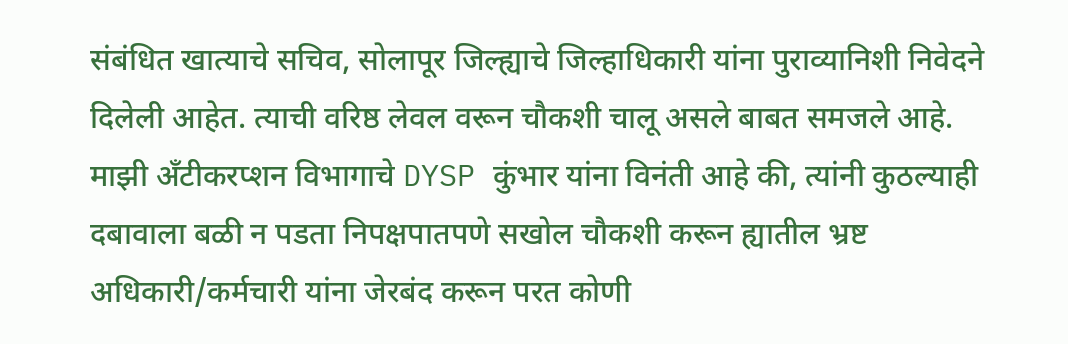संबंधित खात्याचे सचिव, सोलापूर जिल्ह्याचे जिल्हाधिकारी यांना पुराव्यानिशी निवेदने दिलेली आहेत. त्याची वरिष्ठ लेवल वरून चौकशी चालू असले बाबत समजले आहे.
माझी अँटीकरप्शन विभागाचे DYSP कुंभार यांना विनंती आहे की, त्यांनी कुठल्याही दबावाला बळी न पडता निपक्षपातपणे सखोल चौकशी करून ह्यातील भ्रष्ट अधिकारी/कर्मचारी यांना जेरबंद करून परत कोणी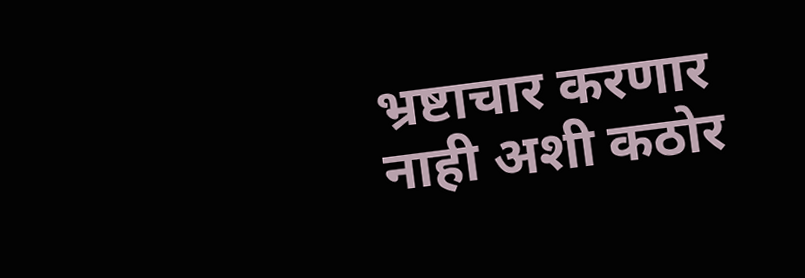भ्रष्टाचार करणार नाही अशी कठोर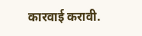कारवाई करावी.